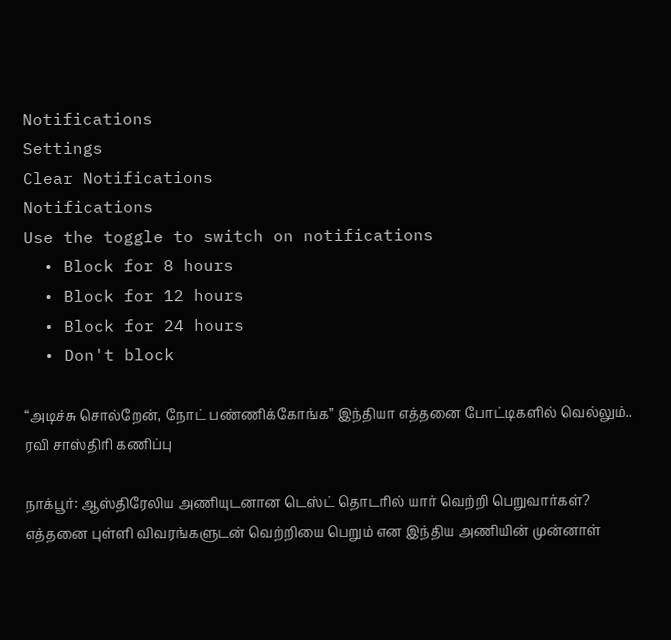Notifications
Settings
Clear Notifications
Notifications
Use the toggle to switch on notifications
  • Block for 8 hours
  • Block for 12 hours
  • Block for 24 hours
  • Don't block

“அடிச்சு சொல்றேன், நோட் பண்ணிக்கோங்க” இந்தியா எத்தனை போட்டிகளில் வெல்லும்.. ரவி சாஸ்திரி கணிப்பு

நாக்பூர்: ஆஸ்திரேலிய அணியுடனான டெஸ்ட் தொடரில் யார் வெற்றி பெறுவார்கள்? எத்தனை புள்ளி விவரங்களுடன் வெற்றியை பெறும் என இந்திய அணியின் முன்னாள்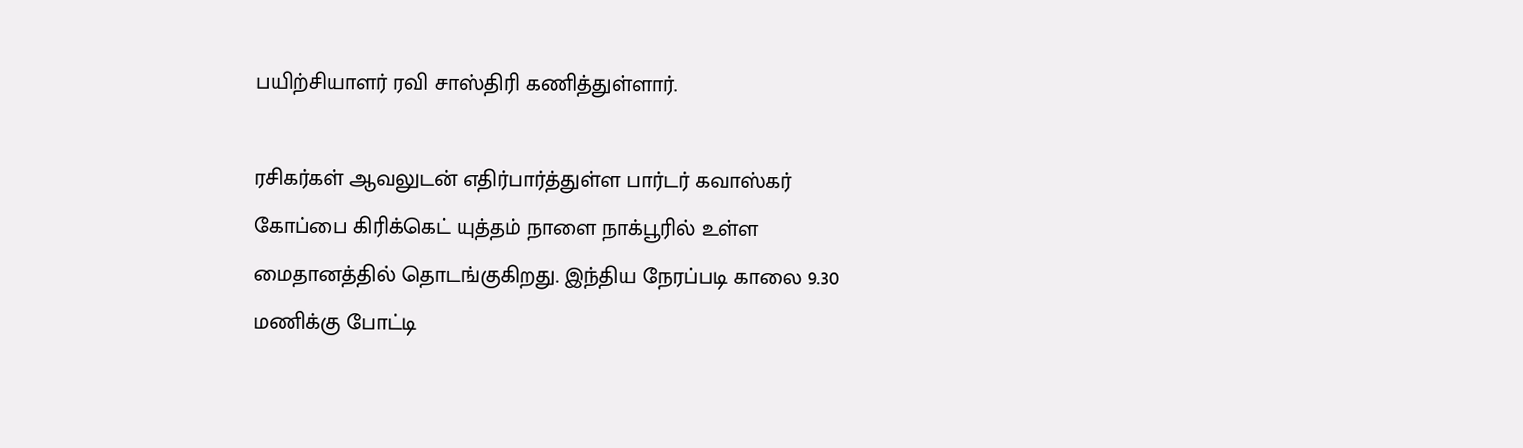பயிற்சியாளர் ரவி சாஸ்திரி கணித்துள்ளார்.

ரசிகர்கள் ஆவலுடன் எதிர்பார்த்துள்ள பார்டர் கவாஸ்கர் கோப்பை கிரிக்கெட் யுத்தம் நாளை நாக்பூரில் உள்ள மைதானத்தில் தொடங்குகிறது. இந்திய நேரப்படி காலை 9.30 மணிக்கு போட்டி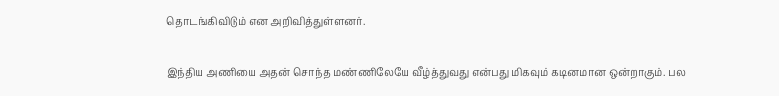தொடங்கிவிடும் என அறிவித்துள்ளனர்.

இந்திய அணியை அதன் சொந்த மண்ணிலேயே வீழ்த்துவது என்பது மிகவும் கடினமான ஒன்றாகும். பல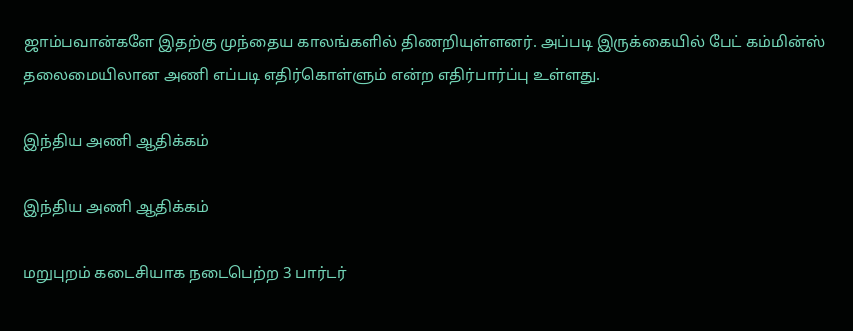ஜாம்பவான்களே இதற்கு முந்தைய காலங்களில் திணறியுள்ளனர். அப்படி இருக்கையில் பேட் கம்மின்ஸ் தலைமையிலான அணி எப்படி எதிர்கொள்ளும் என்ற எதிர்பார்ப்பு உள்ளது.

இந்திய அணி ஆதிக்கம்

இந்திய அணி ஆதிக்கம்

மறுபுறம் கடைசியாக நடைபெற்ற 3 பார்டர்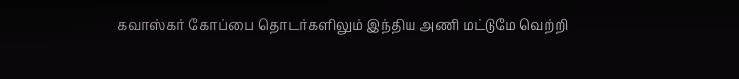கவாஸ்கர் கோப்பை தொடர்களிலும் இந்திய அணி மட்டுமே வெற்றி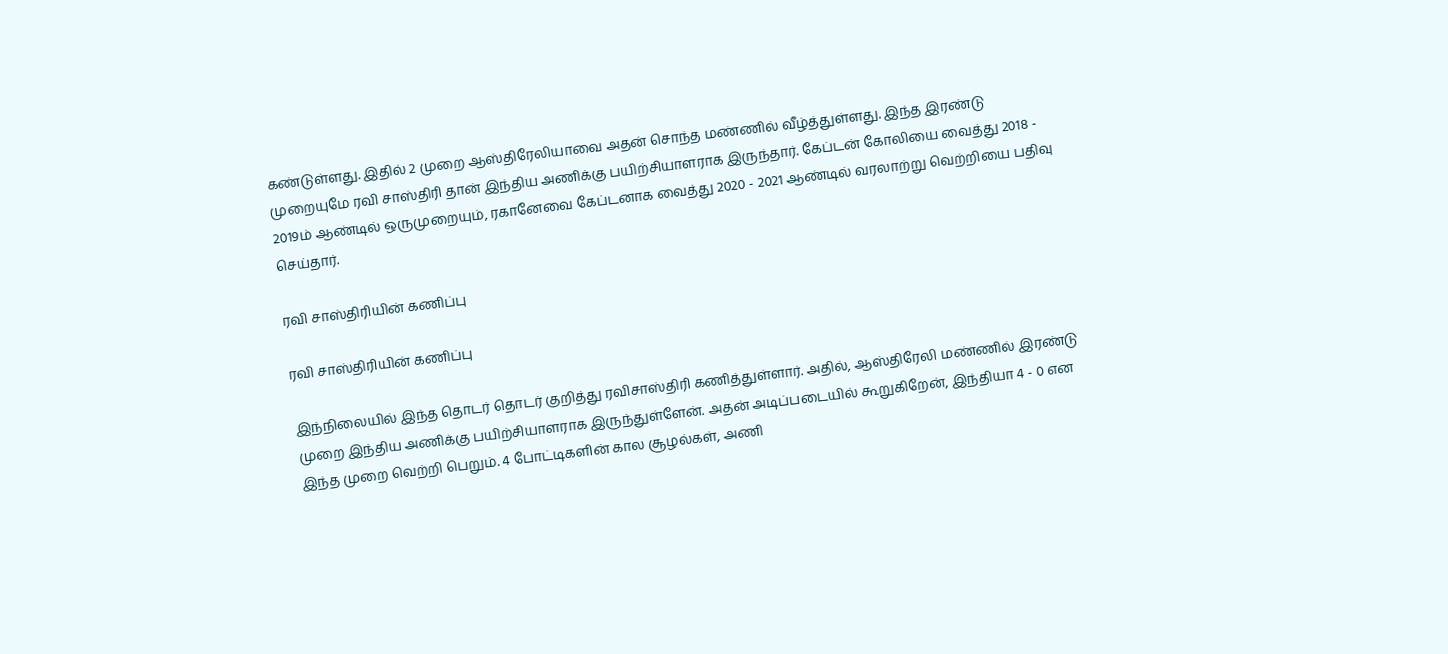கண்டுள்ளது. இதில் 2 முறை ஆஸ்திரேலியாவை அதன் சொந்த மண்ணில் வீழ்த்துள்ளது. இந்த இரண்டு முறையுமே ரவி சாஸ்திரி தான் இந்திய அணிக்கு பயிற்சியாளராக இருந்தார். கேப்டன் கோலியை வைத்து 2018 - 2019ம் ஆண்டில் ஒருமுறையும், ரகானேவை கேப்டனாக வைத்து 2020 - 2021 ஆண்டில் வரலாற்று வெற்றியை பதிவு செய்தார்.

ரவி சாஸ்திரியின் கணிப்பு

ரவி சாஸ்திரியின் கணிப்பு

இந்நிலையில் இந்த தொடர் தொடர் குறித்து ரவிசாஸ்திரி கணித்துள்ளார். அதில், ஆஸ்திரேலி மண்ணில் இரண்டு முறை இந்திய அணிக்கு பயிற்சியாளராக இருந்துள்ளேன். அதன் அடிப்படையில் கூறுகிறேன், இந்தியா 4 - 0 என இந்த முறை வெற்றி பெறும். 4 போட்டிகளின் கால சூழல்கள், அணி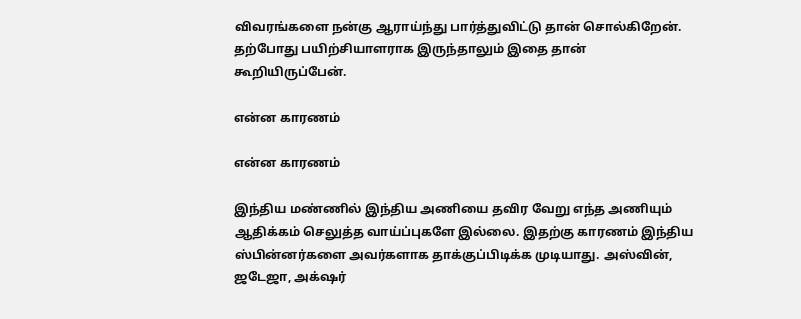விவரங்களை நன்கு ஆராய்ந்து பார்த்துவிட்டு தான் சொல்கிறேன். தற்போது பயிற்சியாளராக இருந்தாலும் இதை தான் கூறியிருப்பேன்.

என்ன காரணம்

என்ன காரணம்

இந்திய மண்ணில் இந்திய அணியை தவிர வேறு எந்த அணியும் ஆதிக்கம் செலுத்த வாய்ப்புகளே இல்லை. இதற்கு காரணம் இந்திய ஸ்பின்னர்களை அவர்களாக தாக்குப்பிடிக்க முடியாது. அஸ்வின், ஜடேஜா, அக்‌ஷர்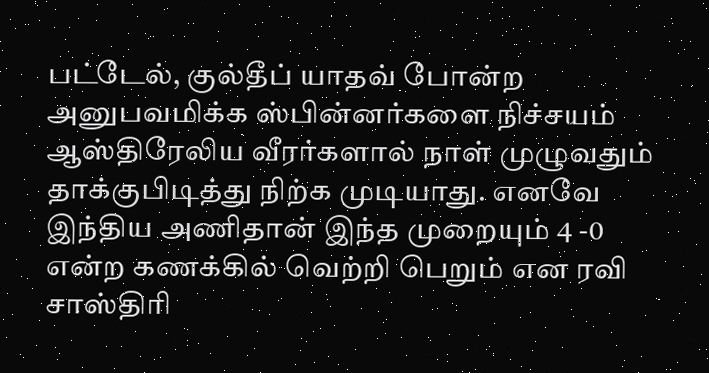பட்டேல், குல்தீப் யாதவ் போன்ற அனுபவமிக்க ஸ்பின்னர்களை நிச்சயம் ஆஸ்திரேலிய வீரர்களால் நாள் முழுவதும் தாக்குபிடித்து நிற்க முடியாது. எனவே இந்திய அணிதான் இந்த முறையும் 4 -0 என்ற கணக்கில் வெற்றி பெறும் என ரவி சாஸ்திரி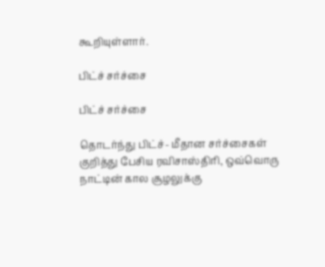கூறியுள்ளார்.

பிட்ச் சர்ச்சை

பிட்ச் சர்ச்சை

தொடர்ந்து பிட்ச்- மீதான சர்ச்சைகள் குறித்து பேசிய ரவிசாஸ்திரி, ஒவ்வொரு நாட்டின் கால சூழலுக்கு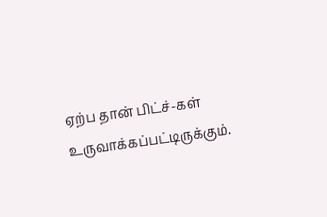ஏற்ப தான் பிட்ச்-கள் உருவாக்கப்பட்டிருக்கும்.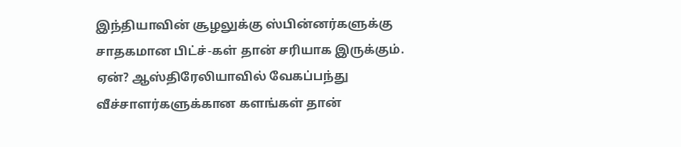இந்தியாவின் சூழலுக்கு ஸ்பின்னர்களுக்கு சாதகமான பிட்ச்-கள் தான் சரியாக இருக்கும். ஏன்? ஆஸ்திரேலியாவில் வேகப்பந்து வீச்சாளர்களுக்கான களங்கள் தான்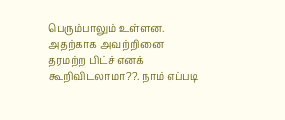பெரும்பாலும் உள்ளன. அதற்காக அவற்றினை தரமற்ற பிட்ச் எனக் கூறிவிடலாமா??. நாம் எப்படி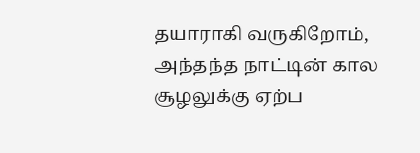தயாராகி வருகிறோம், அந்தந்த நாட்டின் கால சூழலுக்கு ஏற்ப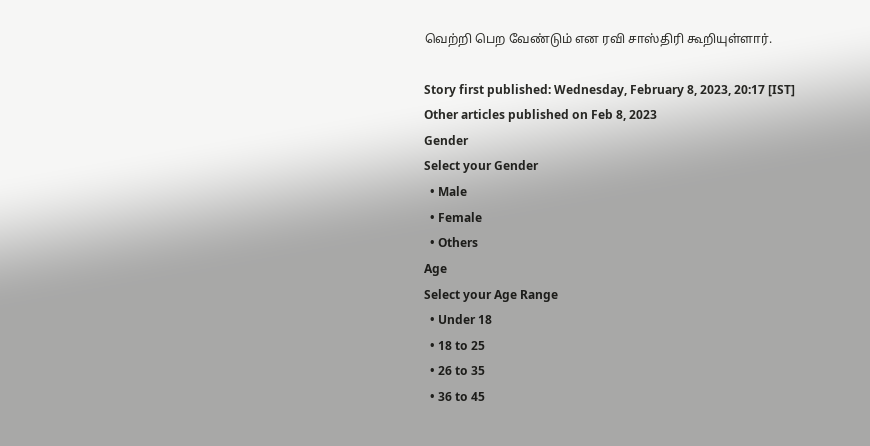வெற்றி பெற வேண்டும் என ரவி சாஸ்திரி கூறியுள்ளார்.

Story first published: Wednesday, February 8, 2023, 20:17 [IST]
Other articles published on Feb 8, 2023
Gender
Select your Gender
  • Male
  • Female
  • Others
Age
Select your Age Range
  • Under 18
  • 18 to 25
  • 26 to 35
  • 36 to 45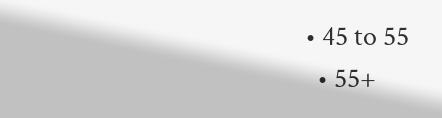• 45 to 55
  • 55+